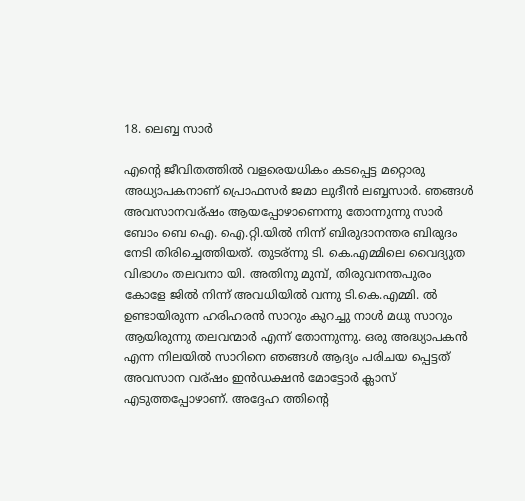18. ലെബ്ബ സാര്‍

എന്റെ ജീവിതത്തില്‍ വളരെയധികം കടപ്പെട്ട മറ്റൊരു അധ്യാപകനാണ് പ്രൊഫസര്‍ ജമാ ലുദീന്‍ ലബ്ബസാര്‍. ഞങ്ങള്‍ അവസാനവര്ഷം ആയപ്പോഴാണെന്നു തോന്നുന്നു സാര്‍ ബോം ബെ ഐ. ഐ.റ്റി.യില്‍ നിന്ന് ബിരുദാനന്തര ബിരുദം നേടി തിരിച്ചെത്തിയത്‌. തുടര്ന്നു ടി. കെ.എമ്മിലെ വൈദ്യുത വിഭാഗം തലവനാ യി. അതിനു മുമ്പ്, തിരുവനന്തപുരം കോളേ ജില്‍ നിന്ന് അവധിയില്‍ വന്നു ടി.കെ.എമ്മി. ല്‍ ഉണ്ടായിരുന്ന ഹരിഹരന്‍ സാറും കുറച്ചു നാള്‍ മധു സാറും ആയിരുന്നു തലവന്മാര്‍ എന്ന് തോന്നുന്നു. ഒരു അദ്ധ്യാപകന്‍ എന്ന നിലയില്‍ സാറിനെ ഞങ്ങള്‍ ആദ്യം പരിചയ പ്പെട്ടത്‌ അവസാന വര്ഷം ഇന്‍ഡക്ഷന്‍ മോട്ടോര്‍ ക്ലാസ് എടുത്തപ്പോഴാണ്. അദ്ദേഹ ത്തിന്റെ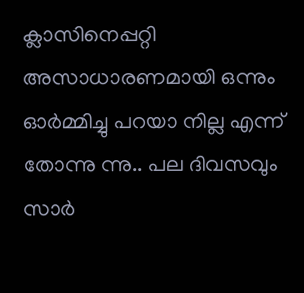ക്ലാസിനെപ്പറ്റി അസാധാരണമായി ഒന്നും ഓര്‍മ്മിച്ചു പറയാ നില്ല എന്ന് തോന്നു ന്നു.. പല ദിവസവും സാര്‍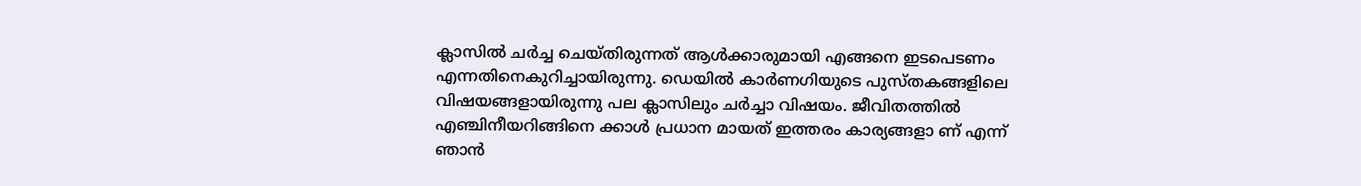ക്ലാസില്‍ ചര്‍ച്ച ചെയ്തിരുന്നത് ആള്‍ക്കാരുമായി എങ്ങനെ ഇടപെടണം എന്നതിനെകുറിച്ചായിരുന്നു. ഡെയില്‍ കാര്‍ണഗിയുടെ പുസ്തകങ്ങളിലെ വിഷയങ്ങളായിരുന്നു പല ക്ലാസിലും ചര്‍ച്ചാ വിഷയം. ജീവിതത്തില്‍ എഞ്ചിനീയറിങ്ങിനെ ക്കാള്‍ പ്രധാന മായത് ഇത്തരം കാര്യങ്ങളാ ണ് എന്ന് ഞാന്‍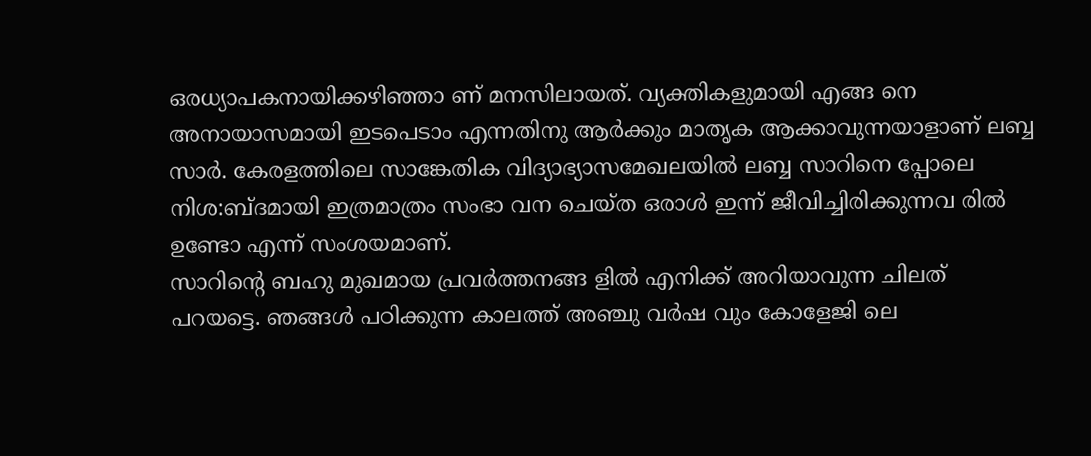ഒരധ്യാപകനായിക്കഴിഞ്ഞാ ണ് മനസിലായത്. വ്യക്തികളുമായി എങ്ങ നെ അനായാസമായി ഇടപെടാം എന്നതിനു ആര്‍ക്കും മാതൃക ആക്കാവുന്നയാളാണ് ലബ്ബ സാര്‍. കേരളത്തിലെ സാങ്കേതിക വിദ്യാഭ്യാസമേഖലയില്‍ ലബ്ബ സാറിനെ പ്പോലെ നിശ:ബ്ദമായി ഇത്രമാത്രം സംഭാ വന ചെയ്ത ഒരാള്‍ ഇന്ന് ജീവിച്ചിരിക്കുന്നവ രില്‍ ഉണ്ടോ എന്ന് സംശയമാണ്.
സാറിന്റെ ബഹു മുഖമായ പ്രവര്‍ത്തനങ്ങ ളില്‍ എനിക്ക് അറിയാവുന്ന ചിലത് പറയട്ടെ. ഞങ്ങള്‍ പഠിക്കുന്ന കാലത്ത് അഞ്ചു വര്‍ഷ വും കോളേജി ലെ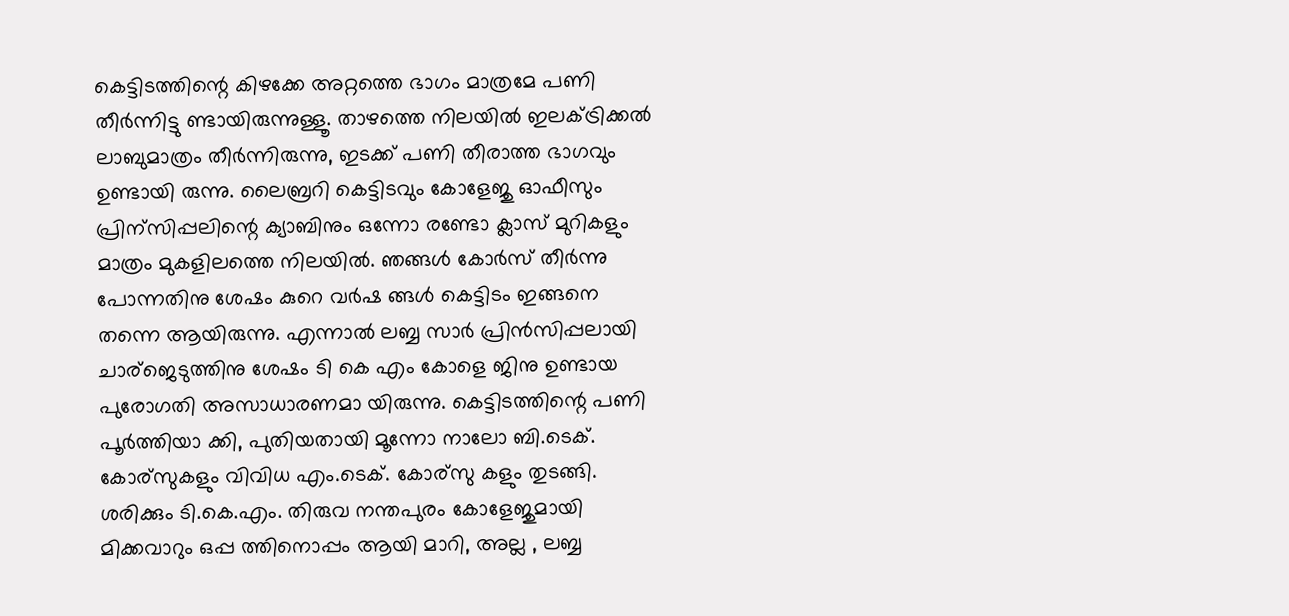കെട്ടിടത്തിന്റെ കിഴക്കേ അറ്റത്തെ ഭാഗം മാത്രമേ പണി തീര്‍ന്നിട്ടു ണ്ടായിരുന്നുള്ളൂ. താഴത്തെ നിലയില്‍ ഇലക്ട്രിക്കല്‍ ലാബുമാത്രം തീര്‍ന്നിരുന്നു, ഇടക്ക് പണി തീരാത്ത ഭാഗവും ഉണ്ടായി രുന്നു. ലൈബ്രറി കെട്ടിടവും കോളേജു ഓഫീസും പ്രിന്സിപ്പലിന്റെ ക്യാബിനും ഒന്നോ രണ്ടോ ക്ലാസ് മുറികളും മാത്രം മുകളിലത്തെ നിലയില്‍. ഞങ്ങള്‍ കോര്‍സ് തീര്‍ന്നു പോന്നതിനു ശേഷം കുറെ വര്‍ഷ ങ്ങള്‍ കെട്ടിടം ഇങ്ങനെ തന്നെ ആയിരുന്നു. എന്നാല്‍ ലബ്ബ സാര്‍ പ്രിന്‍സിപ്പലായി ചാര്ജെടുത്തിനു ശേഷം ടി കെ എം കോളെ ജിനു ഉണ്ടായ പുരോഗതി അസാധാരണമാ യിരുന്നു. കെട്ടിടത്തിന്റെ പണി പൂര്‍ത്തിയാ ക്കി, പുതിയതായി മൂന്നോ നാലോ ബി.ടെക്. കോര്സുകളും വിവിധ എം.ടെക്. കോര്സു കളും തുടങ്ങി. ശരിക്കും ടി.കെ.എം. തിരുവ നന്തപുരം കോളേജുമായി മിക്കവാറും ഒപ്പ ത്തിനൊപ്പം ആയി മാറി, അല്ല , ലബ്ബ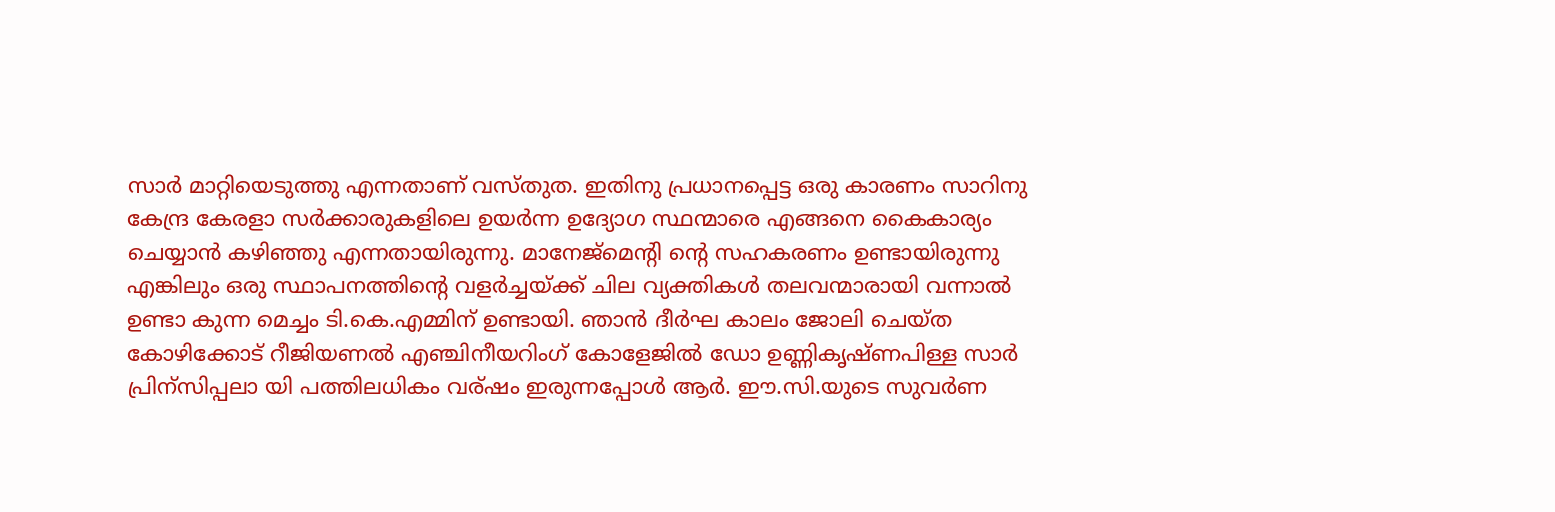സാര്‍ മാറ്റിയെടുത്തു എന്നതാണ് വസ്തുത. ഇതിനു പ്രധാനപ്പെട്ട ഒരു കാരണം സാറിനു കേന്ദ്ര കേരളാ സര്‍ക്കാരുകളിലെ ഉയര്‍ന്ന ഉദ്യോഗ സ്ഥന്മാരെ എങ്ങനെ കൈകാര്യം ചെയ്യാന്‍ കഴിഞ്ഞു എന്നതായിരുന്നു. മാനേജ്മെന്റി ന്റെ സഹകരണം ഉണ്ടായിരുന്നു എങ്കിലും ഒരു സ്ഥാപനത്തിന്റെ വളര്‍ച്ചയ്ക്ക് ചില വ്യക്തികള്‍ തലവന്മാരായി വന്നാല്‍ ഉണ്ടാ കുന്ന മെച്ചം ടി.കെ.എമ്മിന് ഉണ്ടായി. ഞാന്‍ ദീര്‍ഘ കാലം ജോലി ചെയ്ത കോഴിക്കോട് റീജിയണല്‍ എഞ്ചിനീയറിംഗ് കോളേജില്‍ ഡോ ഉണ്ണികൃഷ്ണപിള്ള സാര്‍ പ്രിന്സിപ്പലാ യി പത്തിലധികം വര്ഷം ഇരുന്നപ്പോള്‍ ആര്‍. ഈ.സി.യുടെ സുവര്‍ണ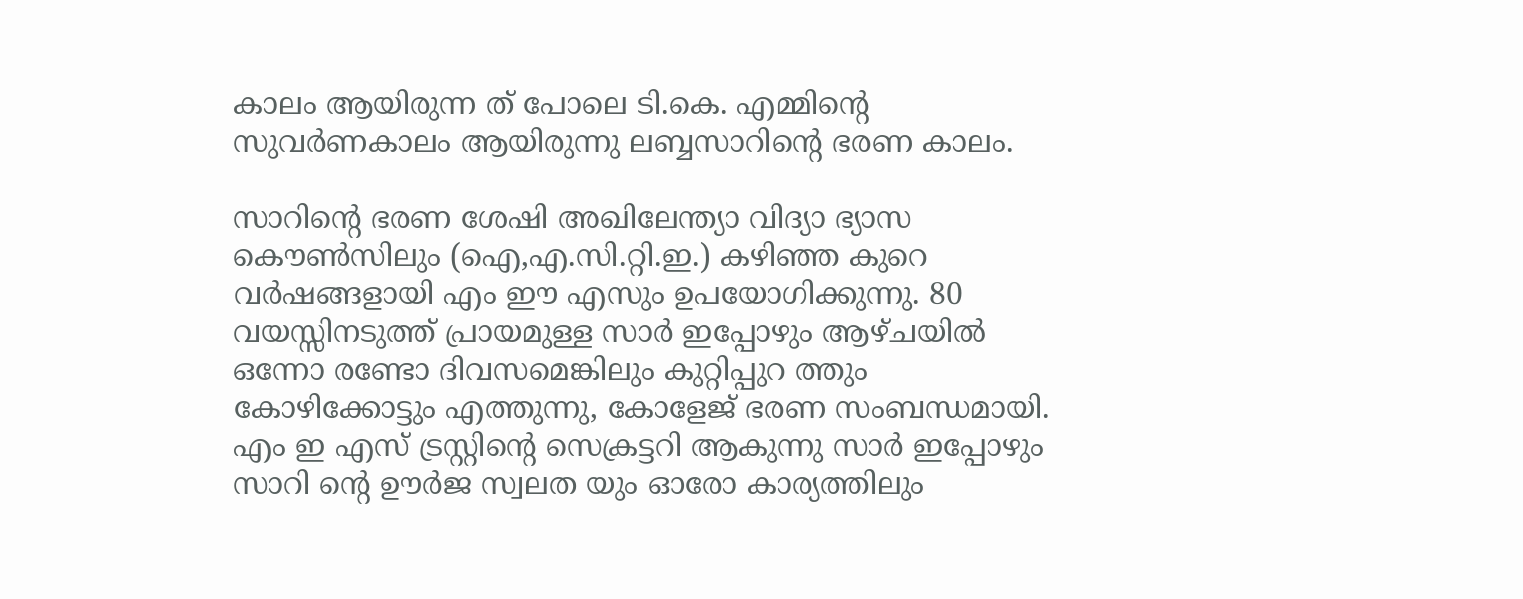കാലം ആയിരുന്ന ത് പോലെ ടി.കെ. എമ്മിന്റെ സുവര്‍ണകാലം ആയിരുന്നു ലബ്ബസാറിന്റെ ഭരണ കാലം.

സാറിന്റെ ഭരണ ശേഷി അഖിലേന്ത്യാ വിദ്യാ ഭ്യാസ കൌണ്‍സിലും (ഐ,എ.സി.റ്റി.ഇ.) കഴിഞ്ഞ കുറെ വര്‍ഷങ്ങളായി എം ഈ എസും ഉപയോഗിക്കുന്നു. 80 വയസ്സിനടുത്ത് പ്രായമുള്ള സാര്‍ ഇപ്പോഴും ആഴ്ചയില്‍ ഒന്നോ രണ്ടോ ദിവസമെങ്കിലും കുറ്റിപ്പുറ ത്തും കോഴിക്കോട്ടും എത്തുന്നു, കോളേജ് ഭരണ സംബന്ധമായി. എം ഇ എസ് ട്രസ്റ്റിന്റെ സെക്രട്ടറി ആകുന്നു സാര്‍ ഇപ്പോഴും സാറി ന്റെ ഊര്‍ജ സ്വലത യും ഓരോ കാര്യത്തിലും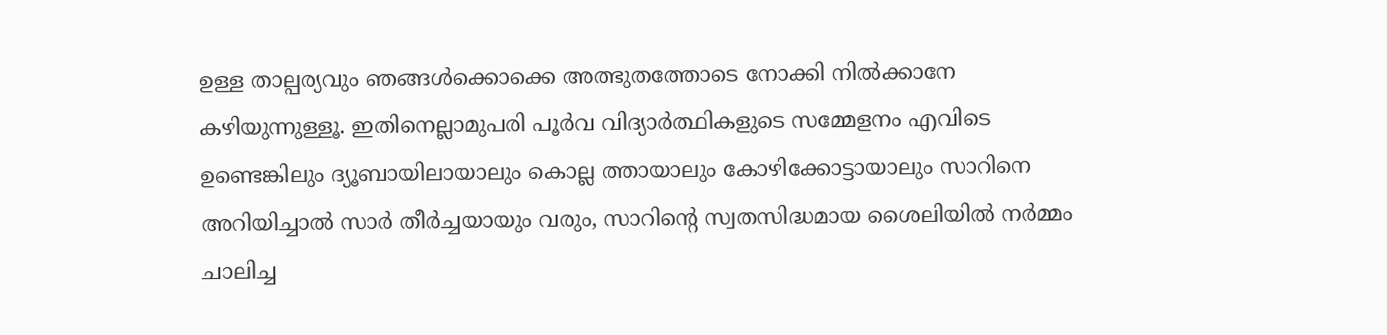ഉള്ള താല്പര്യവും ഞങ്ങള്‍ക്കൊക്കെ അത്ഭുതത്തോടെ നോക്കി നില്‍ക്കാനേ കഴിയുന്നുള്ളൂ. ഇതിനെല്ലാമുപരി പൂര്‍വ വിദ്യാര്‍ത്ഥികളുടെ സമ്മേളനം എവിടെ ഉണ്ടെങ്കിലും ദ്യൂബായിലായാലും കൊല്ല ത്തായാലും കോഴിക്കോട്ടായാലും സാറിനെ അറിയിച്ചാല്‍ സാര്‍ തീര്‍ച്ചയായും വരും, സാറിന്റെ സ്വതസിദ്ധമായ ശൈലിയില്‍ നര്‍മ്മം ചാലിച്ച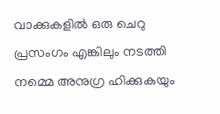വാക്കുകളില്‍ ഒരു ചെറു പ്രസംഗം എങ്കിലും നടത്തി നമ്മെ അനുഗ്ര ഹിക്കുകയും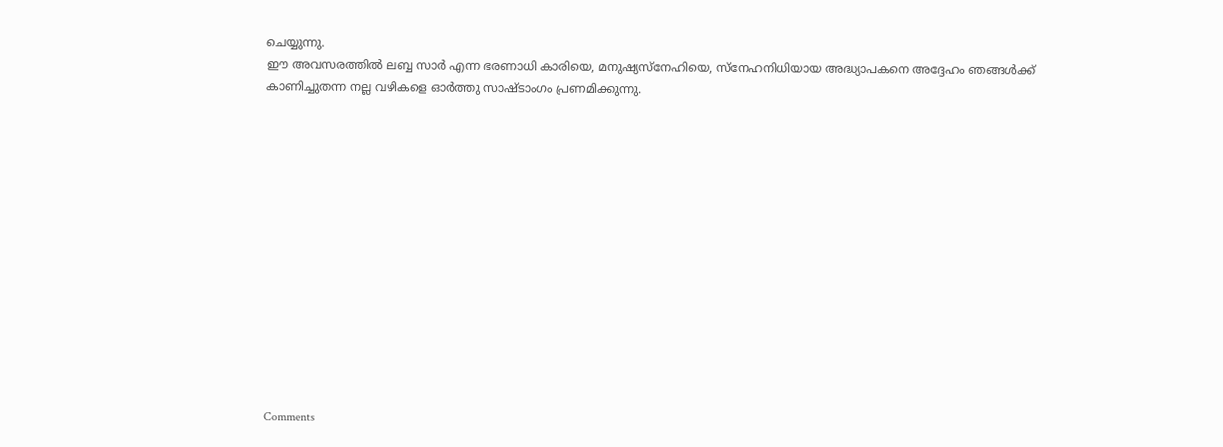ചെയ്യുന്നു.
ഈ അവസരത്തില്‍ ലബ്ബ സാര്‍ എന്ന ഭരണാധി കാരിയെ, മനുഷ്യസ്നേഹിയെ, സ്നേഹനിധിയായ അദ്ധ്യാപകനെ അദ്ദേഹം ഞങ്ങള്‍ക്ക് കാണിച്ചുതന്ന നല്ല വഴികളെ ഓര്‍ത്തു സാഷ്ടാംഗം പ്രണമിക്കുന്നു.














Comments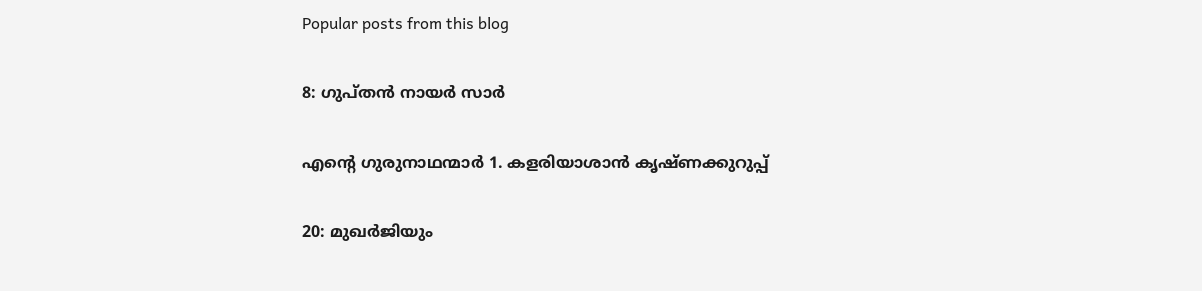Popular posts from this blog

8: ഗുപ്തന്‍ നായര്‍ സാര്‍

എന്റെ ഗുരുനാഥന്മാര്‍ 1. കളരിയാശാന്‍ കൃഷ്ണക്കുറുപ്പ്

20: മുഖര്‍ജിയും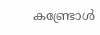കണ്ട്രോള്‍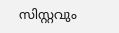സിസ്റ്റവും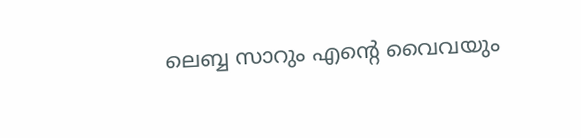ലെബ്ബ സാറും എന്റെ വൈവയും